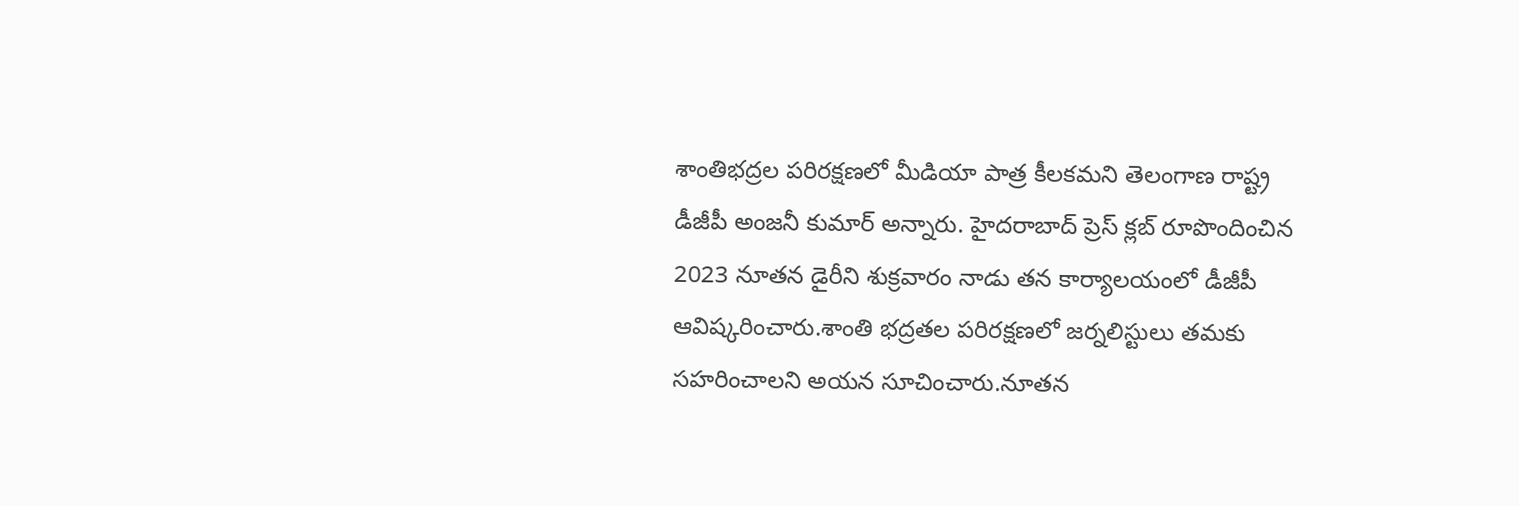శాంతిభద్రల పరిరక్షణలో మీడియా పాత్ర కీలకమని తెలంగాణ రాష్ట్ర డీజీపీ అంజనీ కుమార్ అన్నారు. హైదరాబాద్ ప్రెస్ క్లబ్ రూపొందించిన 2023 నూతన డైరీని శుక్రవారం నాడు తన కార్యాలయంలో డీజీపీ ఆవిష్కరించారు.శాంతి భద్రతల పరిరక్షణలో జర్నలిస్టులు తమకు సహరించాలని అయన సూచించారు.నూతన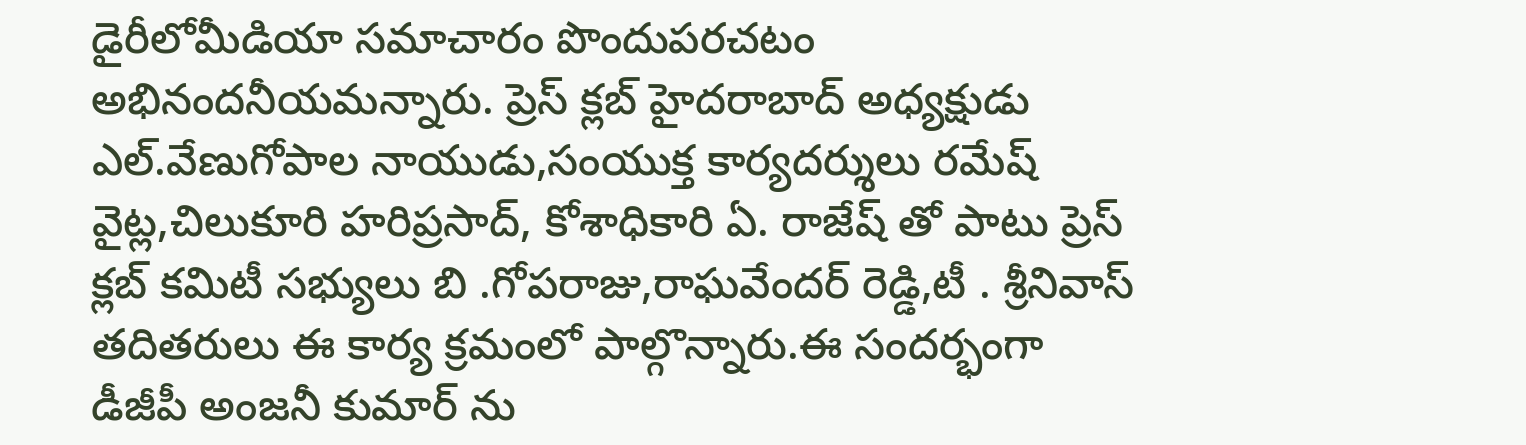డైరీలోమీడియా సమాచారం పొందుపరచటం అభినందనీయమన్నారు. ప్రెస్ క్లబ్ హైదరాబాద్ అధ్యక్షుడు ఎల్.వేణుగోపాల నాయుడు,సంయుక్త కార్యదర్శులు రమేష్ వైట్ల,చిలుకూరి హరిప్రసాద్, కోశాధికారి ఏ. రాజేష్ తో పాటు ప్రెస్ క్లబ్ కమిటీ సభ్యులు బి .గోపరాజు,రాఘవేందర్ రెడ్డి,టీ . శ్రీనివాస్ తదితరులు ఈ కార్య క్రమంలో పాల్గొన్నారు.ఈ సందర్భంగా డీజీపీ అంజనీ కుమార్ ను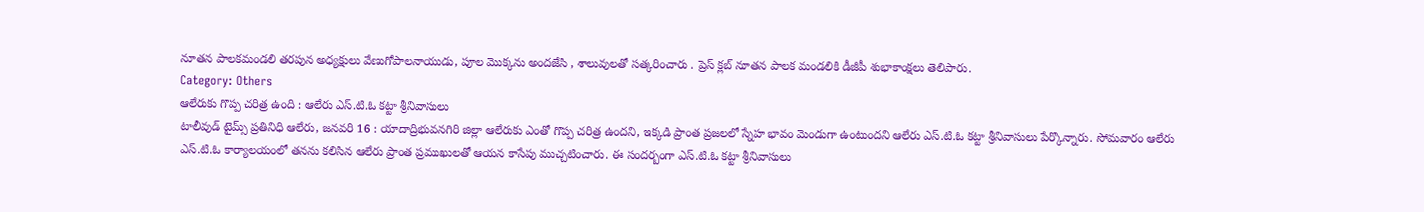నూతన పాలకమండలి తరపున అధ్యక్షులు వేణుగోపాలనాయుడు, పూల మొక్కను అందజేసి , శాలువులతో సత్కరించారు . ప్రెస్ క్లబ్ నూతన పాలక మండలికి డీజీపీ శుభాకాంక్షలు తెలిపారు.
Category: Others
ఆలేరుకు గొప్ప చరిత్ర ఉంది : ఆలేరు ఎస్.టి.ఓ కట్టా శ్రీనివాసులు
టాలీవుడ్ టైమ్స్ ప్రతినిధి ఆలేరు, జనవరి 16 : యాదాద్రిభువనగిరి జిల్లా ఆలేరుకు ఎంతో గొప్ప చరిత్ర ఉందని, ఇక్కడి ప్రాంత ప్రజలలో స్నేహ భావం మెండుగా ఉంటుందని ఆలేరు ఎస్.టి.ఓ కట్టా శ్రీనివాసులు పేర్కొన్నారు. సోమవారం ఆలేరు ఎస్.టి.ఓ కార్యాలయంలో తనను కలిసిన ఆలేరు ప్రాంత ప్రముఖులతో ఆయన కాసేపు ముచ్చటించారు. ఈ సందర్బంగా ఎస్.టి.ఓ కట్టా శ్రీనివాసులు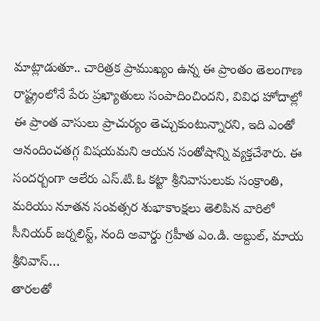మాట్లాడుతూ.. చారిత్రక ప్రాముఖ్యం ఉన్న ఈ ప్రాంతం తెలంగాణ రాష్ట్రంలోనే పేరు ప్రఖ్యాతులు సంపాదించిందని, వివిధ హోదాల్లో ఈ ప్రాంత వాసులు ప్రాచుర్యం తెచ్చుకుంటున్నారని, ఇది ఎంతో ఆనందించతగ్గ విషయమని ఆయన సంతోషాన్ని వ్యక్తచేశారు. ఈ సందర్బంగా ఆలేరు ఎస్.టి.ఓ కట్టా శ్రీనివాసులుకు సంక్రాంతి, మరియు నూతన సంవత్సర శుభాకాంక్షలు తెలిపిన వారిలో సీనియర్ జర్నలిస్ట్, నంది అవార్డు గ్రహీత ఎం.డి. అబ్దుల్, మాయ శ్రీనివాస్…
తారలతో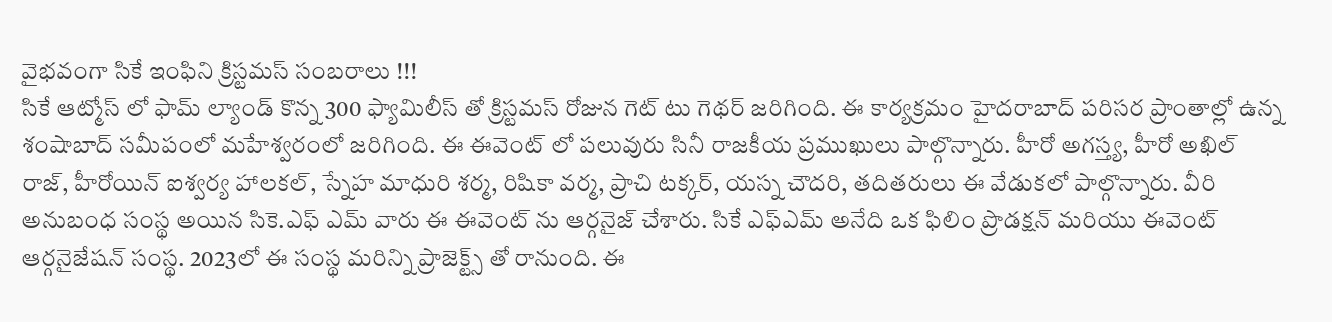వైభవంగా సికే ఇంఫిని క్రిస్టమస్ సంబరాలు !!!
సికే ఆట్మోస్ లో ఫామ్ ల్యాండ్ కొన్న 300 ఫ్యామిలీస్ తో క్రిస్టమస్ రోజున గెట్ టు గెథర్ జరిగింది. ఈ కార్యక్రమం హైదరాబాద్ పరిసర ప్రాంతాల్లో ఉన్న శంషాబాద్ సమీపంలో మహేశ్వరంలో జరిగింది. ఈ ఈవెంట్ లో పలువురు సినీ రాజకీయ ప్రముఖులు పాల్గొన్నారు. హీరో అగస్త్య, హీరో అఖిల్ రాజ్, హీరోయిన్ ఐశ్వర్య హాలకల్, స్నేహ మాధురి శర్మ, రిషికా వర్మ, ప్రాచి టక్కర్, యస్న చౌదరి, తదితరులు ఈ వేడుకలో పాల్గొన్నారు. వీరి అనుబంధ సంస్థ అయిన సికె.ఎఫ్ ఎమ్ వారు ఈ ఈవెంట్ ను ఆర్గనైజ్ చేశారు. సికే ఎఫ్ఎమ్ అనేది ఒక ఫిలిం ప్రొడక్షన్ మరియు ఈవెంట్ ఆర్గనైజేషన్ సంస్థ. 2023లో ఈ సంస్థ మరిన్ని ప్రాజెక్ట్స్ తో రానుంది. ఈ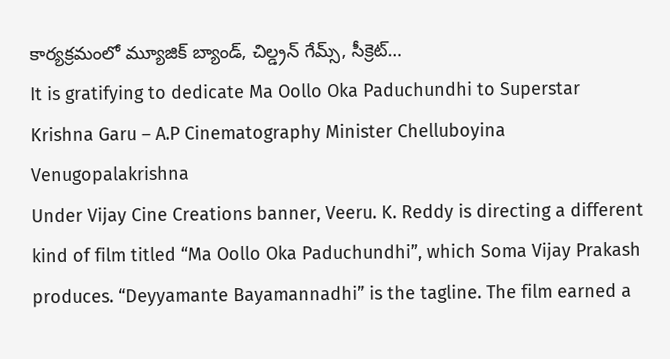కార్యక్రమంలో మ్యూజిక్ బ్యాండ్, చిల్డ్రన్ గేమ్స్, సీక్రెట్…
It is gratifying to dedicate Ma Oollo Oka Paduchundhi to Superstar Krishna Garu – A.P Cinematography Minister Chelluboyina Venugopalakrishna
Under Vijay Cine Creations banner, Veeru. K. Reddy is directing a different kind of film titled “Ma Oollo Oka Paduchundhi”, which Soma Vijay Prakash produces. “Deyyamante Bayamannadhi” is the tagline. The film earned a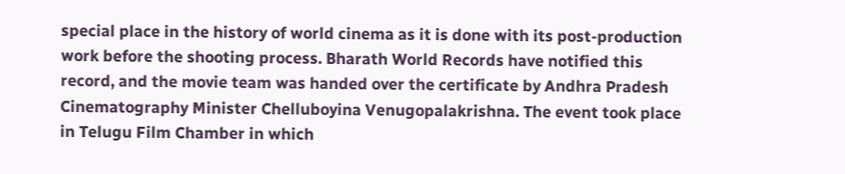special place in the history of world cinema as it is done with its post-production work before the shooting process. Bharath World Records have notified this record, and the movie team was handed over the certificate by Andhra Pradesh Cinematography Minister Chelluboyina Venugopalakrishna. The event took place in Telugu Film Chamber in which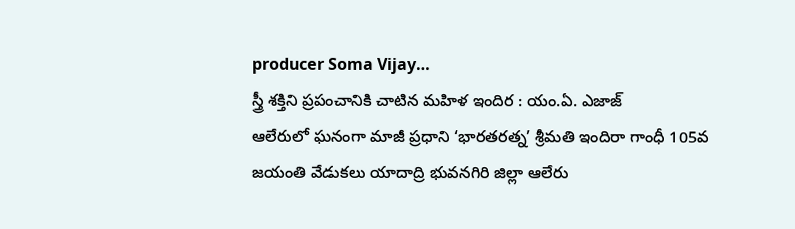producer Soma Vijay…
స్త్రీ శక్తిని ప్రపంచానికి చాటిన మహిళ ఇందిర : యం.ఏ. ఎజాజ్
ఆలేరులో ఘనంగా మాజీ ప్రధాని ‘భారతరత్న’ శ్రీమతి ఇందిరా గాంధీ 105వ జయంతి వేడుకలు యాదాద్రి భువనగిరి జిల్లా ఆలేరు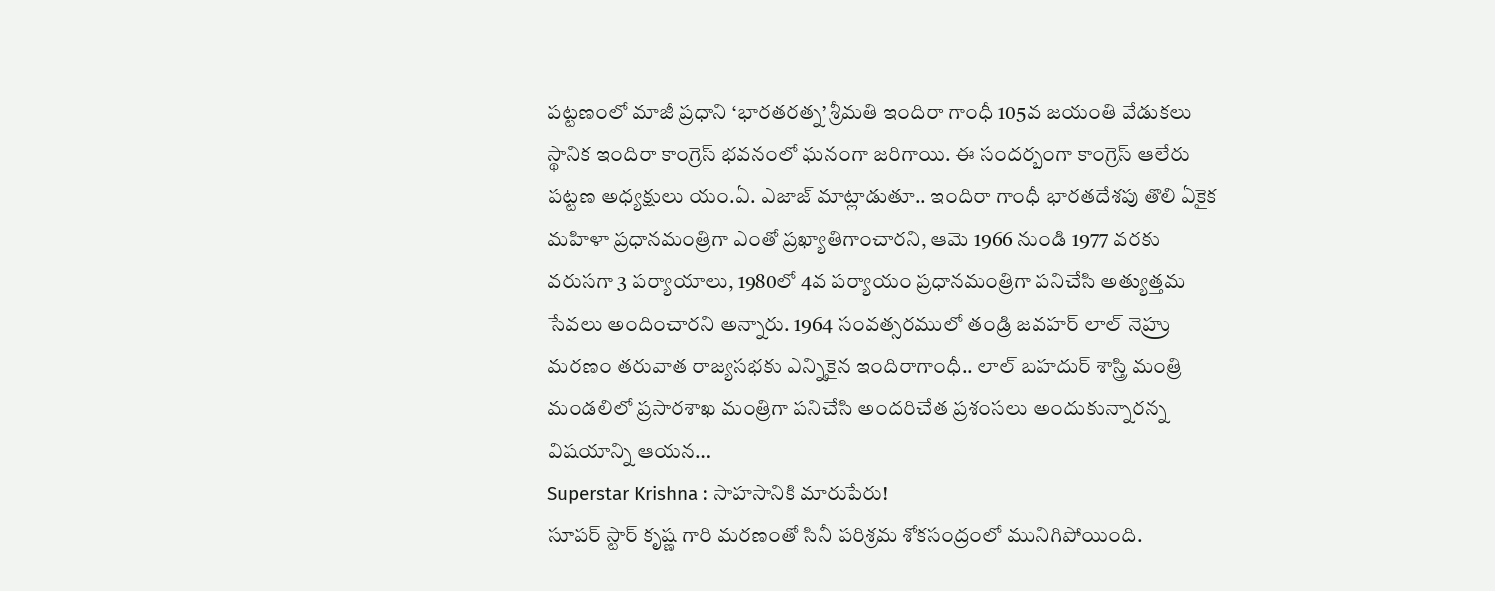పట్టణంలో మాజీ ప్రధాని ‘భారతరత్న’ శ్రీమతి ఇందిరా గాంధీ 105వ జయంతి వేడుకలు స్థానిక ఇందిరా కాంగ్రెస్ భవనంలో ఘనంగా జరిగాయి. ఈ సందర్బంగా కాంగ్రెస్ ఆలేరు పట్టణ అధ్యక్షులు యం.ఏ. ఎజాజ్ మాట్లాడుతూ.. ఇందిరా గాంధీ భారతదేశపు తొలి ఏకైక మహిళా ప్రధానమంత్రిగా ఎంతో ప్రఖ్యాతిగాంచారని, ఆమె 1966 నుండి 1977 వరకు వరుసగా 3 పర్యాయాలు, 1980లో 4వ పర్యాయం ప్రధానమంత్రిగా పనిచేసి అత్యుత్తమ సేవలు అందించారని అన్నారు. 1964 సంవత్సరములో తండ్రి జవహర్ లాల్ నెహ్రు మరణం తరువాత రాజ్యసభకు ఎన్నికైన ఇందిరాగాంధీ.. లాల్ బహదుర్ శాస్త్రి మంత్రి మండలిలో ప్రసారశాఖ మంత్రిగా పనిచేసి అందరిచేత ప్రశంసలు అందుకున్నారన్న విషయాన్ని ఆయన…
Superstar Krishna : సాహసానికి మారుపేరు!
సూపర్ స్టార్ కృష్ణ గారి మరణంతో సినీ పరిశ్రమ శోకసంద్రంలో మునిగిపోయింది.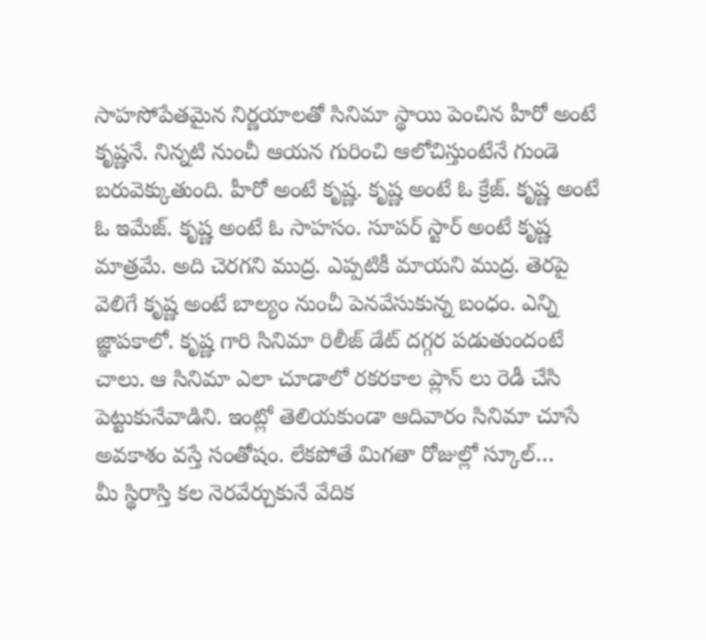సాహసోపేతమైన నిర్ణయాలతో సినిమా స్థాయి పెంచిన హీరో అంటే కృష్ణనే. నిన్నటి నుంచీ ఆయన గురించి ఆలోచిస్తుంటేనే గుండె బరువెక్కుతుంది. హీరో అంటే కృష్ణ. కృష్ణ అంటే ఓ క్రేజ్. కృష్ణ అంటే ఓ ఇమేజ్. కృష్ణ అంటే ఓ సాహసం. సూపర్ స్టార్ అంటే కృష్ణ మాత్రమే. అది చెరగని ముద్ర. ఎప్పటికీ మాయని ముద్ర. తెరపై వెలిగే కృష్ణ అంటే బాల్యం నుంచీ పెనవేసుకున్న బంధం. ఎన్ని జ్ఞాపకాలో. కృష్ణ గారి సినిమా రిలీజ్ డేట్ దగ్గర పడుతుందంటే చాలు. ఆ సినిమా ఎలా చూడాలో రకరకాల ప్లాన్ లు రెడీ చేసి పెట్టుకునేవాడిని. ఇంట్లో తెలియకుండా ఆదివారం సినిమా చూసే అవకాశం వస్తే సంతోషం. లేకపోతే మిగతా రోజుల్లో స్కూల్…
మీ స్థిరాస్తి కల నెరవేర్చుకునే వేదిక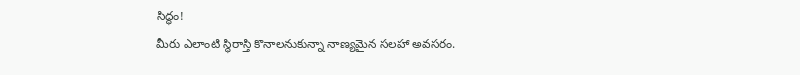సిద్ధం!
మీరు ఎలాంటి స్థిరాస్తి కొనాలనుకున్నా నాణ్యమైన సలహా అవసరం.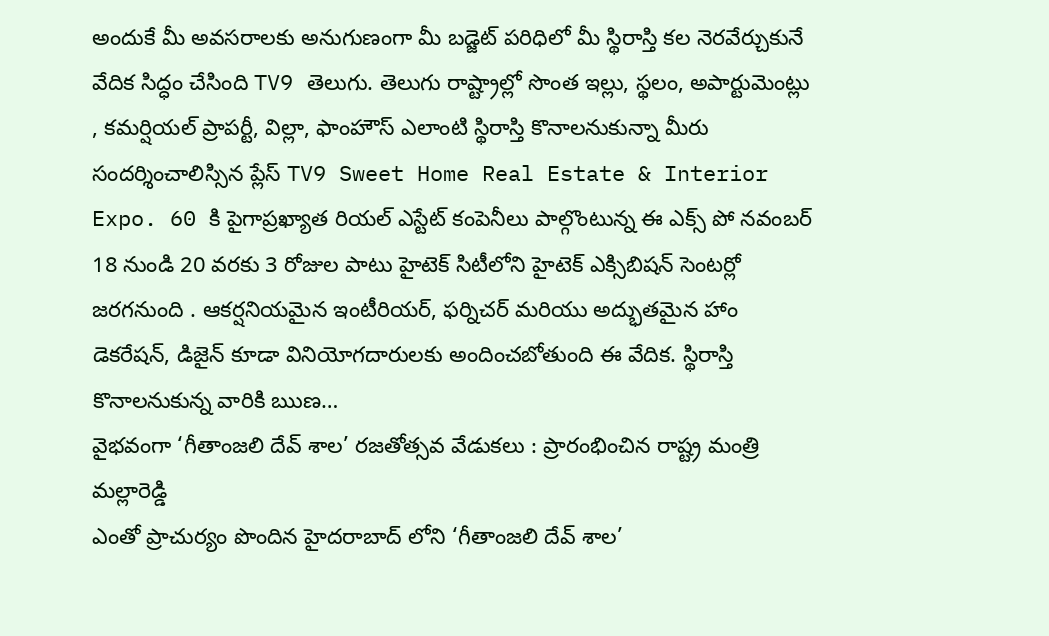అందుకే మీ అవసరాలకు అనుగుణంగా మీ బడ్జెట్ పరిధిలో మీ స్థిరాస్తి కల నెరవేర్చుకునే వేదిక సిద్ధం చేసింది TV9 తెలుగు. తెలుగు రాష్ట్రాల్లో సొంత ఇల్లు, స్థలం, అపార్టుమెంట్లు , కమర్షియల్ ప్రాపర్టీ, విల్లా, ఫాంహౌస్ ఎలాంటి స్థిరాస్తి కొనాలనుకున్నా మీరు సందర్శించాలిస్సిన ప్లేస్ TV9 Sweet Home Real Estate & Interior Expo. 60 కి పైగాప్రఖ్యాత రియల్ ఎస్టేట్ కంపెనీలు పాల్గొంటున్న ఈ ఎక్స్ పో నవంబర్ 18 నుండి 20 వరకు 3 రోజుల పాటు హైటెక్ సిటీలోని హైటెక్ ఎక్సిబిషన్ సెంటర్లో జరగనుంది . ఆకర్షనియమైన ఇంటీరియర్, ఫర్నిచర్ మరియు అద్భుతమైన హాం డెకరేషన్, డిజైన్ కూడా వినియోగదారులకు అందించబోతుంది ఈ వేదిక. స్థిరాస్తి కొనాలనుకున్న వారికి ఋణ…
వైభవంగా ‘గీతాంజలి దేవ్ శాల’ రజతోత్సవ వేడుకలు : ప్రారంభించిన రాష్ట్ర మంత్రి మల్లారెడ్డి
ఎంతో ప్రాచుర్యం పొందిన హైదరాబాద్ లోని ‘గీతాంజలి దేవ్ శాల’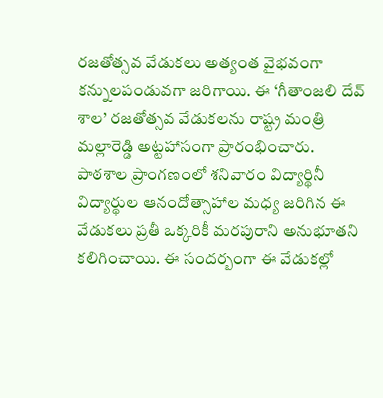రజతోత్సవ వేడుకలు అత్యంత వైభవంగా కన్నులపండువగా జరిగాయి. ఈ ‘గీతాంజలి దేవ్ శాల’ రజతోత్సవ వేడుకలను రాష్ట్ర మంత్రి మల్లారెడ్డి అట్టహాసంగా ప్రారంభించారు. పాఠశాల ప్రాంగణంలో శనివారం విద్యార్థినీ విద్యార్థుల ఆనందోత్సాహాల మధ్య జరిగిన ఈ వేడుకలు ప్రతీ ఒక్కరికీ మరపురాని అనుభూతని కలిగించాయి. ఈ సందర్బంగా ఈ వేడుకల్లో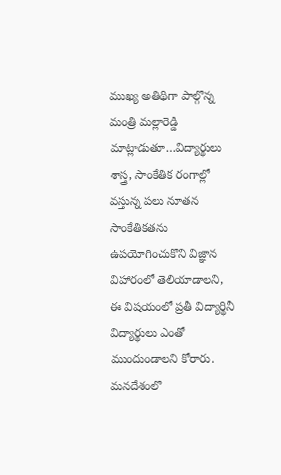ముఖ్య అతిథిగా పాల్గొన్న మంత్రి మల్లారెడ్డి మాట్లాడుతూ…విద్యార్థులు శాస్త్ర, సాంకేతిక రంగాల్లో వస్తున్న పలు నూతన సాంకేతికతను ఉపయోగించుకొని విజ్ఞాన విహారంలో తెలియాడాలని, ఈ విషయంలో ప్రతీ విద్యార్థినీ విద్యార్థులు ఎంతో ముందుండాలని కోరారు. మనదేశంలొ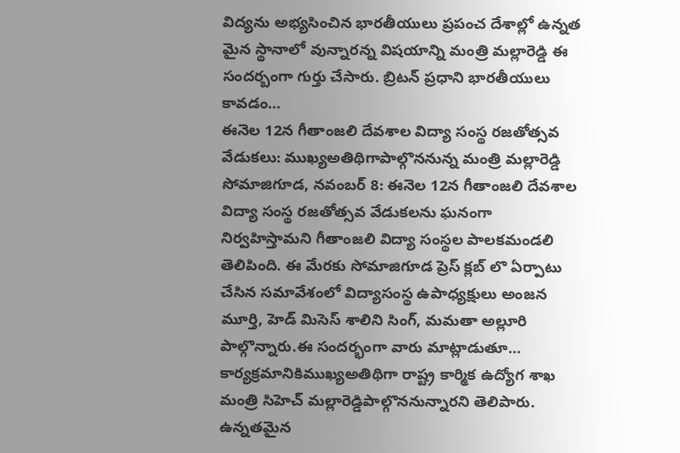విద్యను అభ్యసించిన భారతీయులు ప్రపంచ దేశాల్లో ఉన్నత మైన స్థానాలో వున్నారన్న విషయాన్ని మంత్రి మల్లారెడ్డి ఈ సందర్బంగా గుర్తు చేసారు. బ్రిటన్ ప్రధాని భారతీయులు కావడం…
ఈనెల 12న గీతాంజలి దేవశాల విద్యా సంస్థ రజతోత్సవ వేడుకలు: ముఖ్యఅతిథిగాపాల్గొననున్న మంత్రి మల్లారెడ్డి
సోమాజిగూడ, నవంబర్ 8: ఈనెల 12న గీతాంజలి దేవశాల విద్యా సంస్థ రజతోత్సవ వేడుకలను ఘనంగా నిర్వహిస్తామని గీతాంజలి విద్యా సంస్థల పాలకమండలి తెలిపింది. ఈ మేరకు సోమాజిగూడ ప్రెస్ క్లబ్ లొ ఏర్పాటు చేసిన సమావేశంలో విద్యాసంస్థ ఉపాధ్యక్షులు అంజన మూర్తి, హెడ్ మిసెస్ శాలిని సింగ్, మమతా అల్లూరి పాల్గొన్నారు.ఈ సందర్భంగా వారు మాట్లాడుతూ… కార్యక్రమానికిముఖ్యఅతిథిగా రాష్ట్ర కార్మిక ఉద్యోగ శాఖ మంత్రి సిహెచ్ మల్లారెడ్డిపాల్గొననున్నారని తెలిపారు. ఉన్నతమైన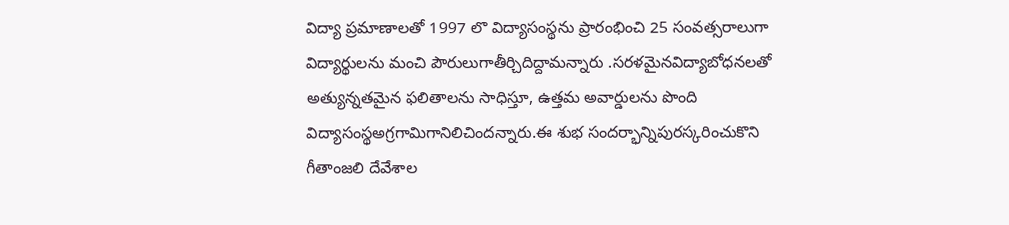విద్యా ప్రమాణాలతో 1997 లొ విద్యాసంస్థను ప్రారంభించి 25 సంవత్సరాలుగా విద్యార్థులను మంచి పౌరులుగాతీర్చిదిద్దామన్నారు .సరళమైనవిద్యాబోధనలతో అత్యున్నతమైన ఫలితాలను సాధిస్తూ, ఉత్తమ అవార్డులను పొంది విద్యాసంస్థఅగ్రగామిగానిలిచిందన్నారు.ఈ శుభ సందర్భాన్నిపురస్కరించుకొని గీతాంజలి దేవేశాల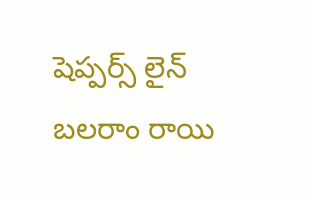షెప్పర్స్ లైన్ బలరాం రాయి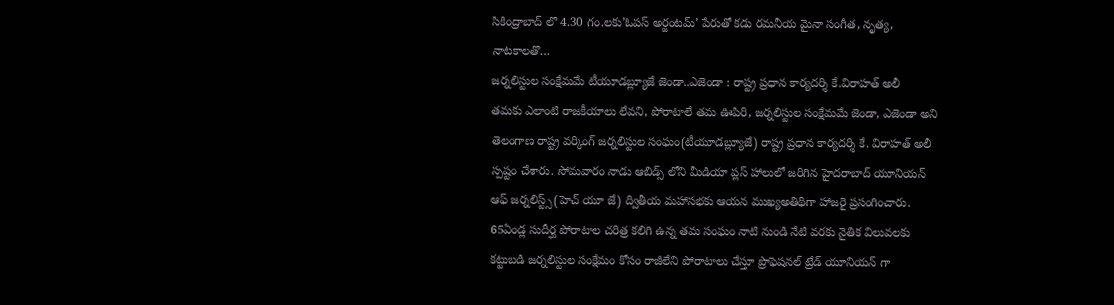సికింద్రాబాద్ లొ 4.30 గం.లకు’ఓపస్ అర్జంటమ్’ పేరుతో కడు రమనీయ మైనా సంగీత, నృత్య, నాటకాలతొ…
జర్నలిస్టుల సంక్షేమమే టీయూడబ్ల్యూజే జెండా..ఎజెండా : రాష్ట్ర ప్రధాన కార్యదర్శి కే.విరాహత్ అలీ
తమకు ఎలాంటి రాజకీయాలు లేవని, పోరాటాలే తమ ఊపిరి, జర్నలిస్టుల సంక్షేమమే జెండా, ఎజెండా అని తెలంగాణ రాష్ట్ర వర్కింగ్ జర్నలిస్టుల సంఘం(టీయూడబ్ల్యూజే) రాష్ట్ర ప్రధాన కార్యదర్శి కే. విరాహత్ అలీ స్పష్టం చేశారు. సోమవారం నాడు ఆబిడ్స్ లోని మీడియా ప్లస్ హాలులో జరిగిన హైదరాబాద్ యూనియన్ ఆఫ్ జర్నలిస్ట్స్(హెచ్ యూ జే) ద్వితీయ మహాసభకు ఆయన ముఖ్యఅతిథిగా హాజరై ప్రసంగించారు. 65ఏండ్ల సుదీర్ఘ పోరాటాల చరిత్ర కలిగి ఉన్న తమ సంఘం నాటి నుండి నేటి వరకు నైతిక విలువలకు కట్టుబడి జర్నలిస్టుల సంక్షేమం కోసం రాజీలేని పోరాటాలు చేస్తూ ప్రొఫెషనల్ ట్రేడ్ యూనియన్ గా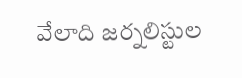వేలాది జర్నలిస్టుల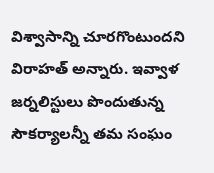విశ్వాసాన్ని చూరగొంటుందని విరాహత్ అన్నారు. ఇవ్వాళ జర్నలిస్టులు పొందుతున్న సౌకర్యాలన్నీ తమ సంఘం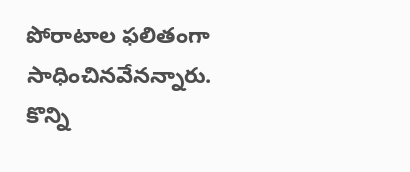పోరాటాల ఫలితంగా సాధించినవేనన్నారు. కొన్ని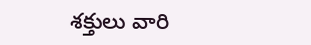శక్తులు వారి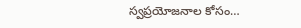స్వప్రయోజనాల కోసం…